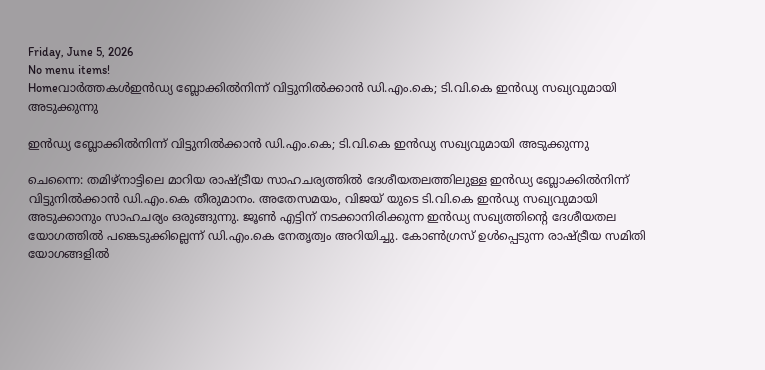Friday, June 5, 2026
No menu items!
Homeവാർത്തകൾഇൻഡ്യ ബ്ലോക്കിൽനിന്ന് വിട്ടുനിൽക്കാൻ ഡി.എം.കെ; ടി.വി.കെ ഇൻഡ്യ സഖ്യവുമായി അടുക്കുന്നു

ഇൻഡ്യ ബ്ലോക്കിൽനിന്ന് വിട്ടുനിൽക്കാൻ ഡി.എം.കെ; ടി.വി.കെ ഇൻഡ്യ സഖ്യവുമായി അടുക്കുന്നു

ചെന്നൈ: തമിഴ്നാട്ടിലെ മാറിയ രാഷ്ട്രീയ സാഹചര്യത്തിൽ ദേശീയതലത്തിലുള്ള ഇൻഡ്യ ബ്ലോക്കിൽനിന്ന് വിട്ടുനിൽക്കാൻ ഡി.എം.കെ തീരുമാനം. അതേസമയം, വിജയ് യുടെ ടി.വി.കെ ഇൻഡ്യ സഖ്യവുമായി അടുക്കാനും സാഹചര്യം ഒരുങ്ങുന്നു. ജൂൺ എട്ടിന് നടക്കാനിരിക്കുന്ന ഇൻഡ്യ സഖ്യത്തിന്റെ ദേശീയതല യോഗത്തിൽ പങ്കെടുക്കില്ലെന്ന് ഡി.എം.കെ നേതൃത്വം അറിയിച്ചു. കോൺഗ്രസ് ഉൾപ്പെടുന്ന രാഷ്ട്രീയ സമിതി യോഗങ്ങളിൽ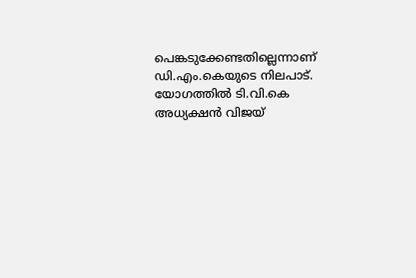പെങ്കടുക്കേണ്ടതില്ലെന്നാണ് ഡി.എം.കെയുടെ നിലപാട്. യോഗത്തിൽ ടി.വി.കെ അധ്യക്ഷൻ വിജയ്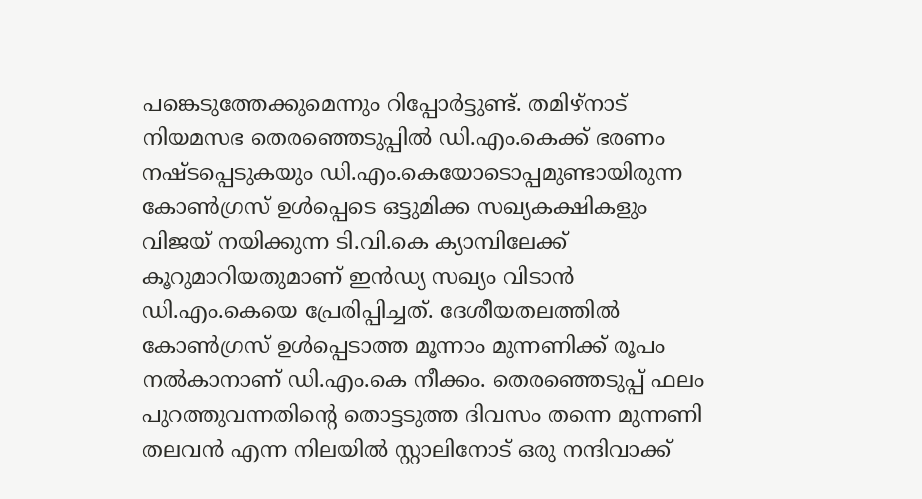പങ്കെടുത്തേക്കുമെന്നും റിപ്പോർട്ടുണ്ട്. തമിഴ്നാട് നിയമസഭ തെരഞ്ഞെടുപ്പിൽ ഡി.എം.കെക്ക് ഭരണം നഷ്ടപ്പെടുകയും ഡി.എം.കെയോടൊപ്പമുണ്ടായിരുന്ന കോൺഗ്രസ് ഉൾപ്പെടെ ഒട്ടുമിക്ക സഖ്യകക്ഷികളും വിജയ് നയിക്കുന്ന ടി.വി.കെ ക്യാമ്പിലേക്ക് കൂറുമാറിയതുമാണ് ഇൻഡ്യ സഖ്യം വിടാൻ ഡി.എം.കെയെ പ്രേരിപ്പിച്ചത്. ദേശീയതലത്തിൽ കോൺഗ്രസ് ഉൾപ്പെടാത്ത മൂന്നാം മുന്നണിക്ക് രൂപം നൽകാനാണ് ഡി.എം.കെ നീക്കം. തെരഞ്ഞെടുപ്പ് ഫലം പുറത്തുവന്നതിന്റെ തൊട്ടടുത്ത ദിവസം തന്നെ മുന്നണി തലവൻ എന്ന നിലയിൽ സ്റ്റാലിനോട് ഒരു നന്ദിവാക്ക്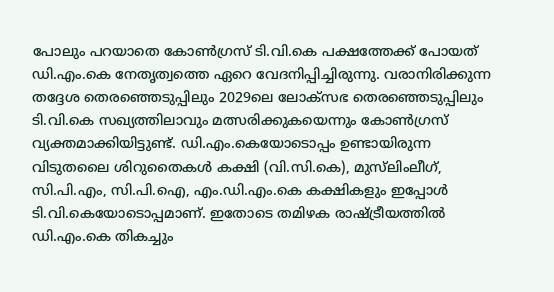പോലും പറയാതെ കോൺഗ്രസ് ടി.വി.കെ പക്ഷത്തേക്ക് പോയത് ഡി.എം.കെ നേതൃത്വത്തെ ഏറെ വേദനിപ്പിച്ചിരുന്നു. വരാനിരിക്കുന്ന തദ്ദേശ തെരഞ്ഞെടുപ്പിലും 2029ലെ ലോക്സഭ തെരഞ്ഞെടുപ്പിലും ടി.വി.കെ സഖ്യത്തിലാവും മത്സരിക്കുകയെന്നും കോൺഗ്രസ് വ്യക്തമാക്കിയിട്ടുണ്ട്. ഡി.എം.കെയോടൊപ്പം ഉണ്ടായിരുന്ന വിടുതലൈ ശിറുതൈകൾ കക്ഷി (വി.സി.കെ), മുസ്‍ലിംലീഗ്, സി.പി.എം, സി.പി.ഐ, എം.ഡി.എം.കെ കക്ഷികളും ഇപ്പോൾ ടി.വി.കെയോടൊപ്പമാണ്. ഇതോടെ തമിഴക രാഷ്ട്രീയത്തിൽ ഡി.എം.കെ തികച്ചും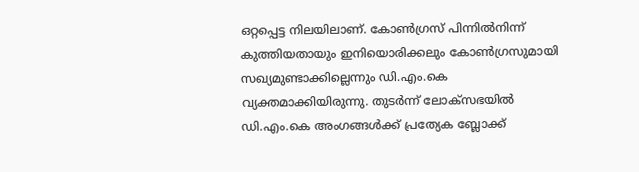ഒറ്റപ്പെട്ട നിലയിലാണ്. കോൺഗ്രസ് പിന്നിൽനിന്ന് കുത്തിയതായും ഇനിയൊരിക്കലും കോൺഗ്രസുമായി സഖ്യമുണ്ടാക്കില്ലെന്നും ഡി.എം.കെ വ്യക്തമാക്കിയിരുന്നു. തുടർന്ന് ലോക്സഭയിൽ ഡി.എം.കെ അംഗങ്ങൾക്ക് പ്രത്യേക ബ്ലോക്ക്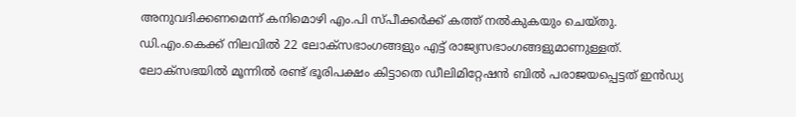അനുവദിക്കണമെന്ന് കനിമൊഴി എം.പി സ്പീക്കർക്ക് കത്ത് നൽകുകയും ചെയ്തു. ഡി.എം.കെക്ക് നിലവിൽ 22 ലോക്സഭാംഗങ്ങളും എട്ട് രാജ്യസഭാംഗങ്ങളുമാണുള്ളത്. ലോക്സഭയിൽ മൂന്നിൽ രണ്ട് ഭൂരിപക്ഷം കിട്ടാതെ ഡീലിമിറ്റേഷൻ ബിൽ പരാജയപ്പെട്ടത് ഇൻഡ്യ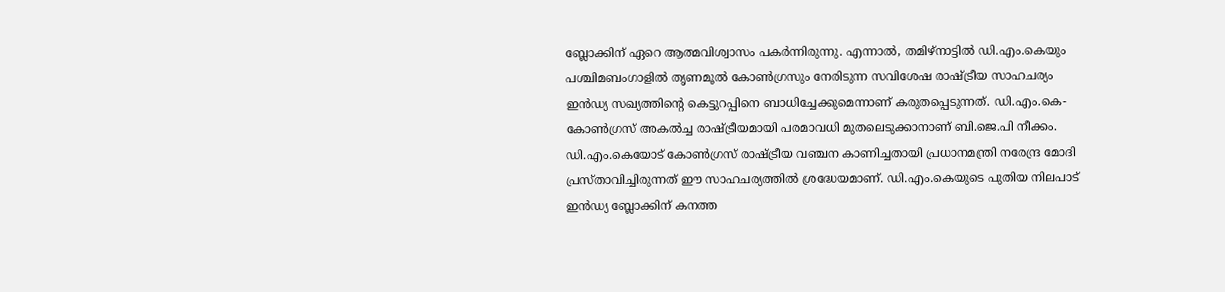ബ്ലോക്കിന് ഏറെ ആത്മവിശ്വാസം പകർന്നിരുന്നു. എന്നാൽ, തമിഴ്നാട്ടിൽ ഡി.എം.കെയും പശ്ചിമബംഗാളിൽ തൃണമൂൽ കോൺഗ്രസും നേരിടുന്ന സവിശേഷ രാഷ്ട്രീയ സാഹചര്യം ഇൻഡ്യ സഖ്യത്തിന്റെ കെട്ടുറപ്പിനെ ബാധിച്ചേക്കുമെന്നാണ് കരുതപ്പെടുന്നത്. ഡി.എം.കെ-കോൺഗ്രസ് അകൽച്ച രാഷ്ട്രീയമായി പരമാവധി മുതലെടുക്കാനാണ് ബി.ജെ.പി നീക്കം. ഡി.എം.കെയോട് കോൺഗ്രസ് രാഷ്ട്രീയ വഞ്ചന കാണിച്ചതായി പ്രധാനമന്ത്രി നരേന്ദ്ര മോദി പ്രസ്താവിച്ചിരുന്നത് ഈ സാഹചര്യത്തിൽ ശ്രദ്ധേയമാണ്. ഡി.എം.കെയുടെ പുതിയ നിലപാട് ഇൻഡ്യ ബ്ലോക്കിന് കനത്ത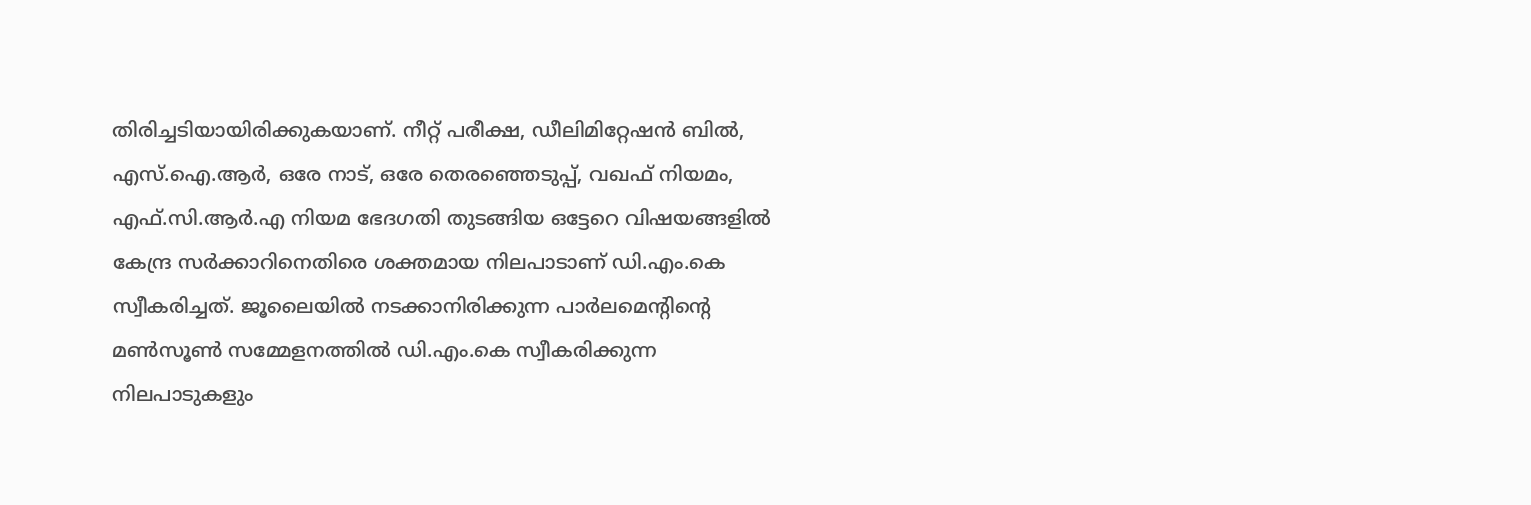തിരിച്ചടിയായിരിക്കുകയാണ്. നീറ്റ് പരീക്ഷ, ഡീലിമിറ്റേഷൻ ബിൽ, എസ്.ഐ.ആർ, ഒരേ നാട്, ഒരേ തെരഞ്ഞെടുപ്പ്, വഖഫ് നിയമം, എഫ്.സി.ആർ.എ നിയമ ഭേദഗതി തുടങ്ങിയ ഒട്ടേറെ വിഷയങ്ങളിൽ കേന്ദ്ര സർക്കാറിനെതിരെ ശക്തമായ നിലപാടാണ് ഡി.എം.കെ സ്വീകരിച്ചത്. ജൂലൈയിൽ നടക്കാനിരിക്കുന്ന പാർലമെന്റിന്റെ മൺസൂൺ സമ്മേളനത്തിൽ ഡി.എം.കെ സ്വീകരിക്കുന്ന നിലപാടുകളും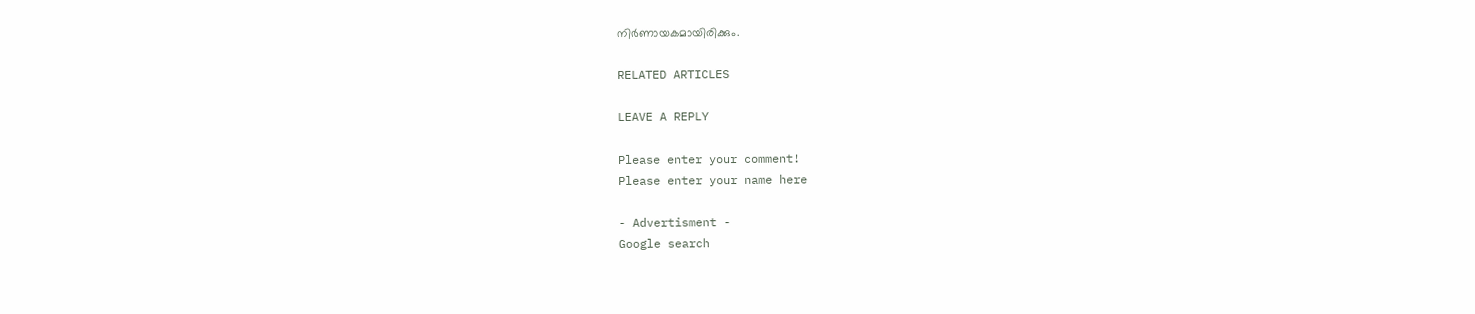നിർണായകമായിരിക്കും.

RELATED ARTICLES

LEAVE A REPLY

Please enter your comment!
Please enter your name here

- Advertisment -
Google search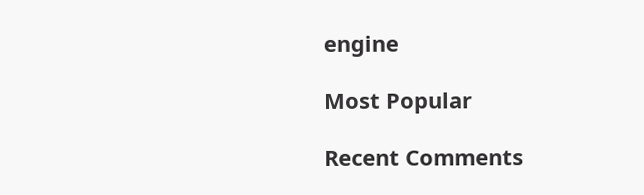engine

Most Popular

Recent Comments